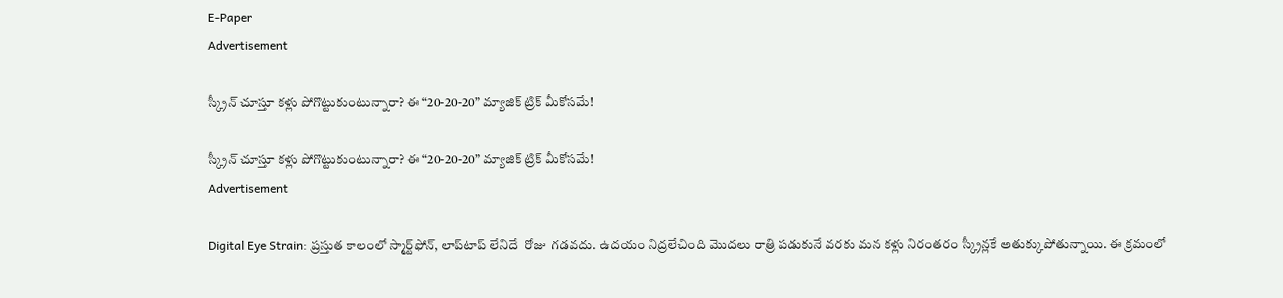E-Paper
Advertisement

స్క్రీన్ చూస్తూ కళ్లు పోగొట్టుకుంటున్నారా? ఈ “20-20-20” మ్యాజిక్ ట్రిక్ మీకోసమే!

స్క్రీన్ చూస్తూ కళ్లు పోగొట్టుకుంటున్నారా? ఈ “20-20-20” మ్యాజిక్ ట్రిక్ మీకోసమే!
Advertisement

Digital Eye Strain: ప్రస్తుత కాలంలో స్మార్ట్‌ఫోన్, లాప్‌టాప్ లేనిదే  రోజు  గడవదు. ఉదయం నిద్రలేచింది మొదలు రాత్రి పడుకునే వరకు మన కళ్లు నిరంతరం స్క్రీన్లకే అతుక్కుపోతున్నాయి. ఈ క్రమంలో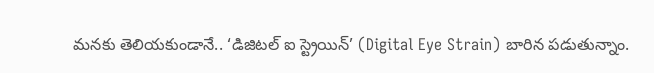మనకు తెలియకుండానే.. ‘డిజిటల్ ఐ స్ట్రెయిన్’ (Digital Eye Strain) బారిన పడుతున్నాం.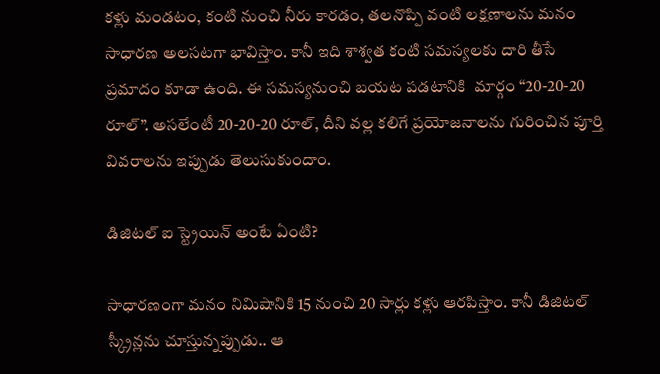కళ్లు మండటం, కంటి నుంచి నీరు కారడం, తలనొప్పి వంటి లక్షణాలను మనం సాధారణ అలసటగా భావిస్తాం. కానీ ఇది శాశ్వత కంటి సమస్యలకు దారి తీసే ప్రమాదం కూడా ఉంది. ఈ సమస్యనుంచి బయట పడటానికి  మార్గం “20-20-20 రూల్”. అసలేంటీ 20-20-20 రూల్, దీని వల్ల కలిగే ప్రయోజనాలను గురించిన పూర్తి వివరాలను ఇప్పుడు తెలుసుకుందాం.

డిజిటల్ ఐ స్ట్రెయిన్ అంటే ఏంటి?

సాధారణంగా మనం నిమిషానికి 15 నుంచి 20 సార్లు కళ్లు ఆరపిస్తాం. కానీ డిజిటల్ స్క్రీన్లను చూస్తున్నప్పుడు.. ఆ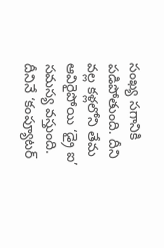సంఖ్య సగానికి పడిపోతుంది. దీని వల్ల కళ్లలోని తేమ ఆవిరైపోయి ‘డ్రై ఐ’ సమస్య వస్తుంది. దీనినే ‘కంప్యూటర్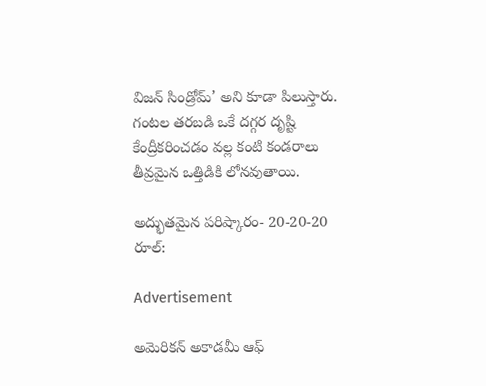విజన్ సిండ్రోమ్’ అని కూడా పిలుస్తారు. గంటల తరబడి ఒకే దగ్గర దృష్టి కేంద్రీకరించడం వల్ల కంటి కండరాలు తీవ్రమైన ఒత్తిడికి లోనవుతాయి.

అద్భుతమైన పరిష్కారం- 20-20-20 రూల్:

Advertisement

అమెరికన్ అకాడమీ ఆఫ్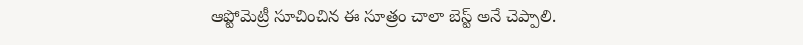ఆప్టోమెట్రీ సూచించిన ఈ సూత్రం చాలా బెస్ట్ అనే చెప్పాలి.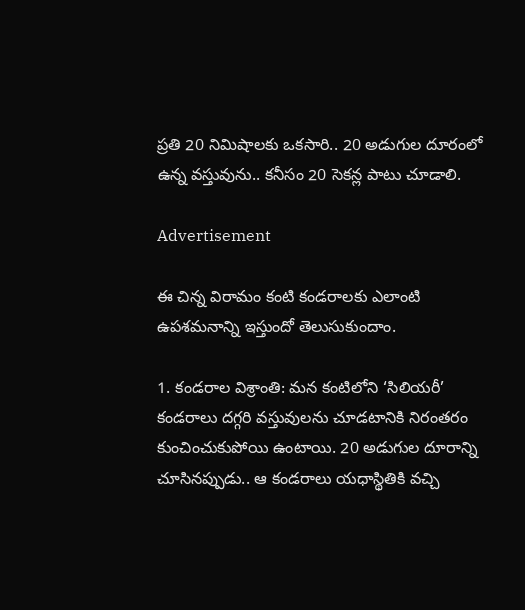ప్రతి 20 నిమిషాలకు ఒకసారి.. 20 అడుగుల దూరంలో ఉన్న వస్తువును.. కనీసం 20 సెకన్ల పాటు చూడాలి.

Advertisement

ఈ చిన్న విరామం కంటి కండరాలకు ఎలాంటి ఉపశమనాన్ని ఇస్తుందో తెలుసుకుందాం.

1. కండరాల విశ్రాంతి: మన కంటిలోని ‘సిలియరీ’ కండరాలు దగ్గరి వస్తువులను చూడటానికి నిరంతరం కుంచించుకుపోయి ఉంటాయి. 20 అడుగుల దూరాన్ని చూసినప్పుడు.. ఆ కండరాలు యధాస్థితికి వచ్చి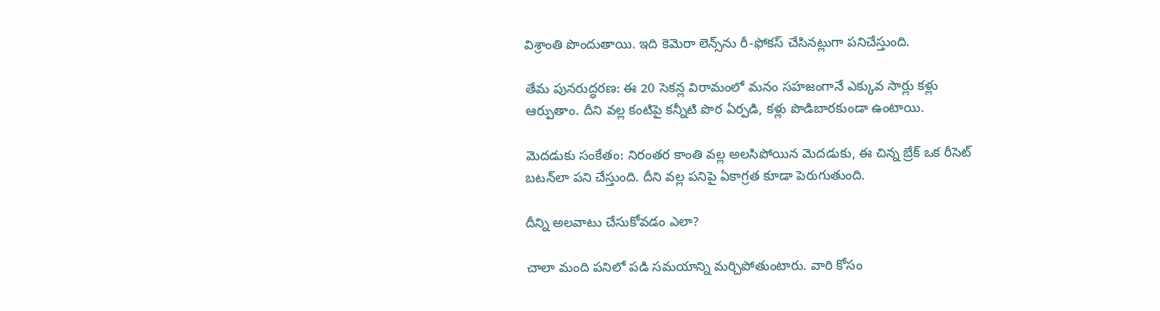విశ్రాంతి పొందుతాయి. ఇది కెమెరా లెన్స్‌ను రీ-ఫోకస్ చేసినట్లుగా పనిచేస్తుంది.

తేమ పునరుద్ధరణ: ఈ 20 సెకన్ల విరామంలో మనం సహజంగానే ఎక్కువ సార్లు కళ్లు ఆర్పుతాం. దీని వల్ల కంటిపై కన్నీటి పొర ఏర్పడి, కళ్లు పొడిబారకుండా ఉంటాయి.

మెదడుకు సంకేతం: నిరంతర కాంతి వల్ల అలసిపోయిన మెదడుకు, ఈ చిన్న బ్రేక్ ఒక రీసెట్ బటన్‌లా పని చేస్తుంది. దీని వల్ల పనిపై ఏకాగ్రత కూడా పెరుగుతుంది.

దీన్ని అలవాటు చేసుకోవడం ఎలా?

చాలా మంది పనిలో పడి సమయాన్ని మర్చిపోతుంటారు. వారి కోసం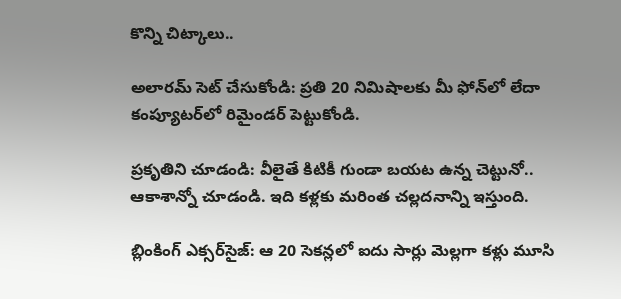కొన్ని చిట్కాలు..

అలారమ్ సెట్ చేసుకోండి: ప్రతి 20 నిమిషాలకు మీ ఫోన్‌లో లేదా కంప్యూటర్‌లో రిమైండర్ పెట్టుకోండి.

ప్రకృతిని చూడండి: వీలైతే కిటికీ గుండా బయట ఉన్న చెట్టునో.. ఆకాశాన్నో చూడండి. ఇది కళ్లకు మరింత చల్లదనాన్ని ఇస్తుంది.

బ్లింకింగ్ ఎక్సర్‌సైజ్: ఆ 20 సెకన్లలో ఐదు సార్లు మెల్లగా కళ్లు మూసి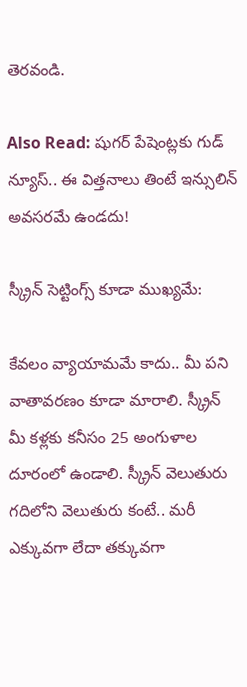తెరవండి.

Also Read: షుగర్ పేషెంట్లకు గుడ్ న్యూస్.. ఈ విత్తనాలు తింటే ఇన్సులిన్ అవసరమే ఉండదు!

స్క్రీన్ సెట్టింగ్స్ కూడా ముఖ్యమే:

కేవలం వ్యాయామమే కాదు.. మీ పని వాతావరణం కూడా మారాలి. స్క్రీన్ మీ కళ్లకు కనీసం 25 అంగుళాల దూరంలో ఉండాలి. స్క్రీన్ వెలుతురు గదిలోని వెలుతురు కంటే.. మరీ ఎక్కువగా లేదా తక్కువగా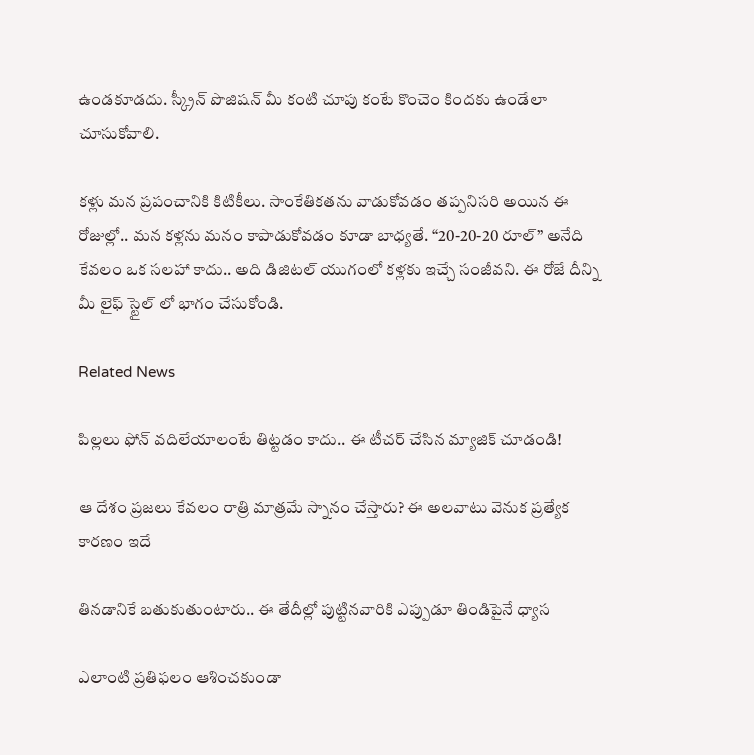ఉండకూడదు. స్క్రీన్ పొజిషన్ మీ కంటి చూపు కంటే కొంచెం కిందకు ఉండేలా చూసుకోవాలి.

కళ్లు మన ప్రపంచానికి కిటికీలు. సాంకేతికతను వాడుకోవడం తప్పనిసరి అయిన ఈ రోజుల్లో.. మన కళ్లను మనం కాపాడుకోవడం కూడా బాధ్యతే. “20-20-20 రూల్” అనేది కేవలం ఒక సలహా కాదు.. అది డిజిటల్ యుగంలో కళ్లకు ఇచ్చే సంజీవని. ఈ రోజే దీన్ని మీ లైఫ్ స్టైల్ లో భాగం చేసుకోండి.

Related News

పిల్లలు ఫోన్ వదిలేయాలంటే తిట్టడం కాదు.. ఈ టీచర్ చేసిన మ్యాజిక్ చూడండి!

ఆ దేశం ప్రజలు కేవలం రాత్రి మాత్రమే స్నానం చేస్తారు? ఈ అలవాటు వెనుక ప్రత్యేక కారణం ఇదే

తినడానికే బతుకుతుంటారు.. ఈ తేదీల్లో పుట్టినవారికి ఎప్పుడూ తిండిపైనే ధ్యాస

ఎలాంటి ప్రతిఫలం ఆశించకుండా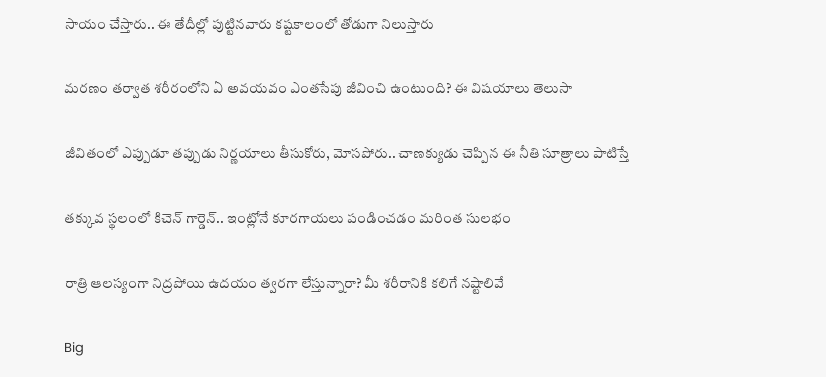సాయం చేస్తారు.. ఈ తేదీల్లో పుట్టినవారు కష్టకాలంలో తోడుగా నిలుస్తారు

మరణం తర్వాత శరీరంలోని ఏ అవయవం ఎంతసేపు జీవించి ఉంటుంది? ఈ విషయాలు తెలుసా

జీవితంలో ఎప్పుడూ తప్పుడు నిర్ణయాలు తీసుకోరు, మోసపోరు.. చాణక్యుడు చెప్పిన ఈ నీతి సూత్రాలు పాటిస్తే

తక్కువ స్థలంలో కిచెన్ గార్డెన్‌.. ఇంట్లోనే కూరగాయలు పండించడం మరింత సులభం

రాత్రి ఆలస్యంగా నిద్రపోయి ఉదయం త్వరగా లేస్తున్నారా? మీ శరీరానికి కలిగే నష్టాలివే

Big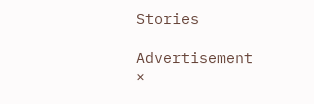Stories

Advertisement
×